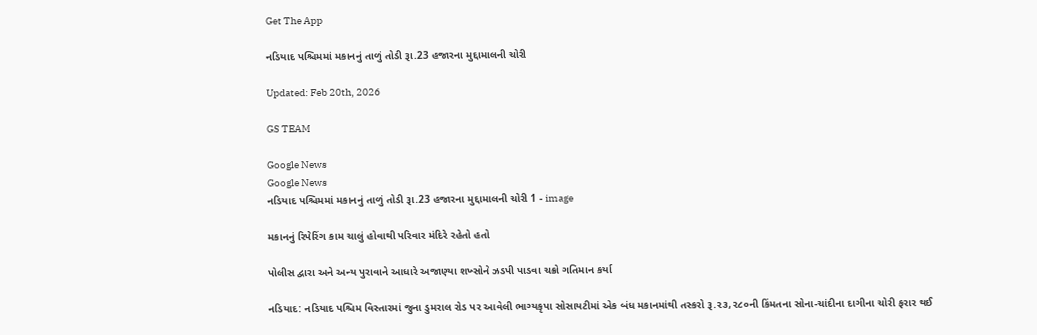Get The App

નડિયાદ પશ્ચિમમાં મકાનનું તાળું તોડી રૂા.23 હજારના મુદ્દામાલની ચોરી

Updated: Feb 20th, 2026

GS TEAM

Google News
Google News
નડિયાદ પશ્ચિમમાં મકાનનું તાળું તોડી રૂા.23 હજારના મુદ્દામાલની ચોરી 1 - image

મકાનનું રિપેરિંગ કામ ચાલું હોવાથી પરિવાર મંદિરે રહેતો હતો

પોલીસ દ્વારા અને અન્ય પુરાવાને આધારે અજાણ્યા શખ્સોને ઝડપી પાડવા ચક્રો ગતિમાન કર્યા

નડિયાદ: નડિયાદ પશ્ચિમ વિસ્તારમાં જુના ડુમરાલ રોડ પર આવેલી ભાગ્યકૃપા સોસાયટીમાં એક બંધ મકાનમાંથી તસ્કરો રૂ.૨૩,૨૮૦ની કિંમતના સોના-ચાંદીના દાગીના ચોરી ફરાર થઈ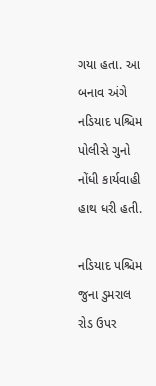ગયા હતા. આ બનાવ અંગે નડિયાદ પશ્ચિમ પોલીસે ગુનો નોંધી કાર્યવાહી હાથ ધરી હતી.

નડિયાદ પશ્ચિમ જુના ડુમરાલ રોડ ઉપર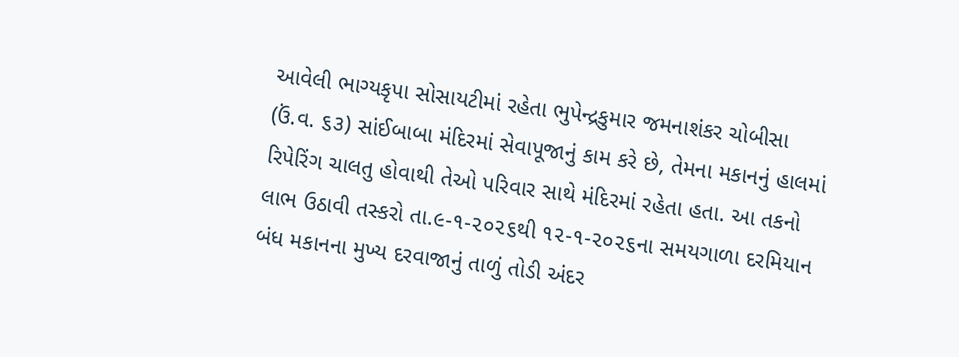આવેલી ભાગ્યકૃપા સોસાયટીમાં રહેતા ભુપેન્દ્રકુમાર જમનાશંકર ચોબીસા (ઉં.વ. ૬૩) સાંઈબાબા મંદિરમાં સેવાપૂજાનું કામ કરે છે, તેમના મકાનનું હાલમાં રિપેરિંગ ચાલતુ હોવાથી તેઓ પરિવાર સાથે મંદિરમાં રહેતા હતા. આ તકનો લાભ ઉઠાવી તસ્કરો તા.૯-૧-૨૦૨૬થી ૧૨-૧-૨૦૨૬ના સમયગાળા દરમિયાન બંધ મકાનના મુખ્ય દરવાજાનું તાળું તોડી અંદર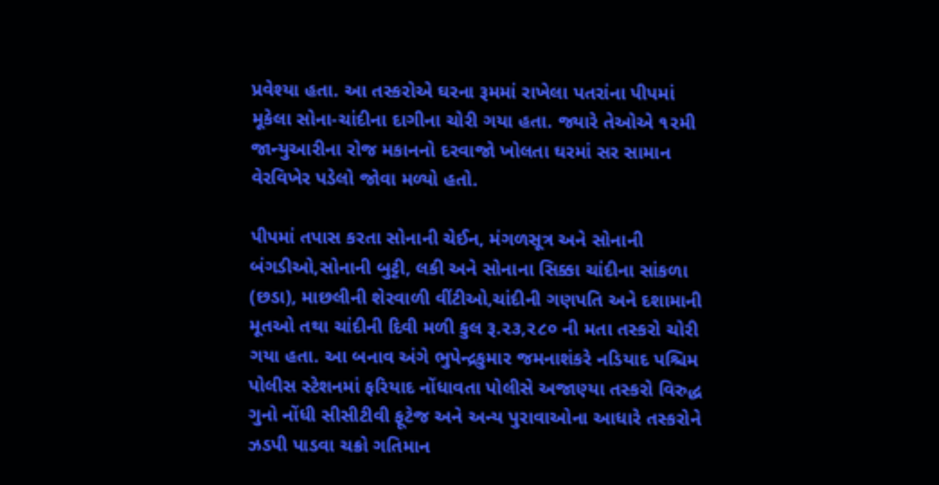પ્રવેશ્યા હતા. આ તસ્કરોએ ઘરના રૂમમાં રાખેલા પતરાંના પીપમાં મૂકેલા સોના-ચાંદીના દાગીના ચોરી ગયા હતા. જ્યારે તેઓએ ૧૨મી જાન્યુઆરીના રોજ મકાનનો દરવાજો ખોલતા ઘરમાં સર સામાન વેરવિખેર પડેલો જોવા મળ્યો હતો.

પીપમાં તપાસ કરતા સોનાની ચેઈન, મંગળસૂત્ર અને સોનાની બંગડીઓ,સોનાની બુટ્ટી, લકી અને સોનાના સિક્કા ચાંદીના સાંકળા (છડા), માછલીની શેરવાળી વીંટીઓ,ચાંદીની ગણપતિ અને દશામાની મૂતઓ તથા ચાંદીની દિવી મળી કુલ રૂ.૨૩,૨૮૦ ની મતા તસ્કરો ચોરી ગયા હતા. આ બનાવ અંગે ભુપેન્દ્રકુમાર જમનાશંકરે નડિયાદ પશ્ચિમ પોલીસ સ્ટેશનમાં ફરિયાદ નોંધાવતા પોલીસે અજાણ્યા તસ્કરો વિરુદ્ધ ગુનો નોંધી સીસીટીવી ફૂટેજ અને અન્ય પુરાવાઓના આધારે તસ્કરોને ઝડપી પાડવા ચક્રો ગતિમાન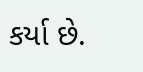કર્યા છે.